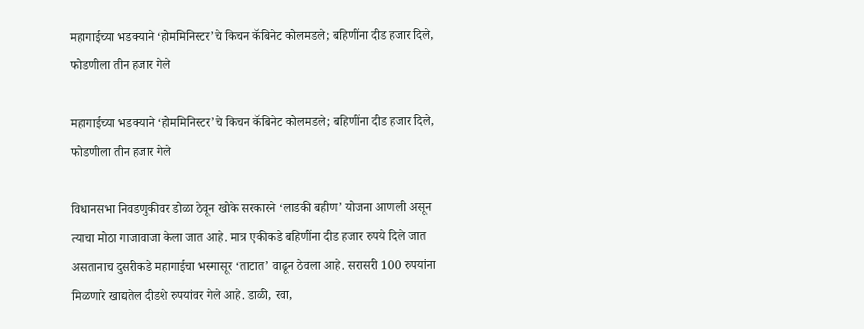महागाईच्या भडक्याने ‘होममिनिस्टर’चे किचन कॅबिनेट कोलमडले; बहिणींना दीड हजार दिले, फोडणीला तीन हजार गेले

महागाईच्या भडक्याने ‘होममिनिस्टर’चे किचन कॅबिनेट कोलमडले; बहिणींना दीड हजार दिले, फोडणीला तीन हजार गेले

विधानसभा निवडणुकीवर डोळा ठेवून खोके सरकारने ‘लाडकी बहीण’ योजना आणली असून त्याचा मोठा गाजावाजा केला जात आहे. मात्र एकीकडे बहिणींना दीड हजार रुपये दिले जात असतानाच दुसरीकडे महागाईचा भस्मासूर ‘ताटात’ वाढून ठेवला आहे. सरासरी 100 रुपयांना मिळणारे खाद्यतेल दीडशे रुपयांवर गेले आहे. डाळी, रवा,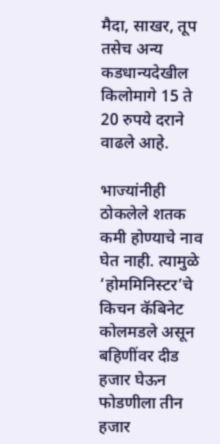मैदा, साखर, तूप तसेच अन्य कडधान्यदेखील किलोमागे 15 ते 20 रुपये दराने वाढले आहे.

भाज्यांनीही ठोकलेले शतक कमी होण्याचे नाव घेत नाही. त्यामुळे ‘होममिनिस्टर’चे किचन कॅबिनेट कोलमडले असून बहिणींवर दीड हजार घेऊन फोडणीला तीन हजार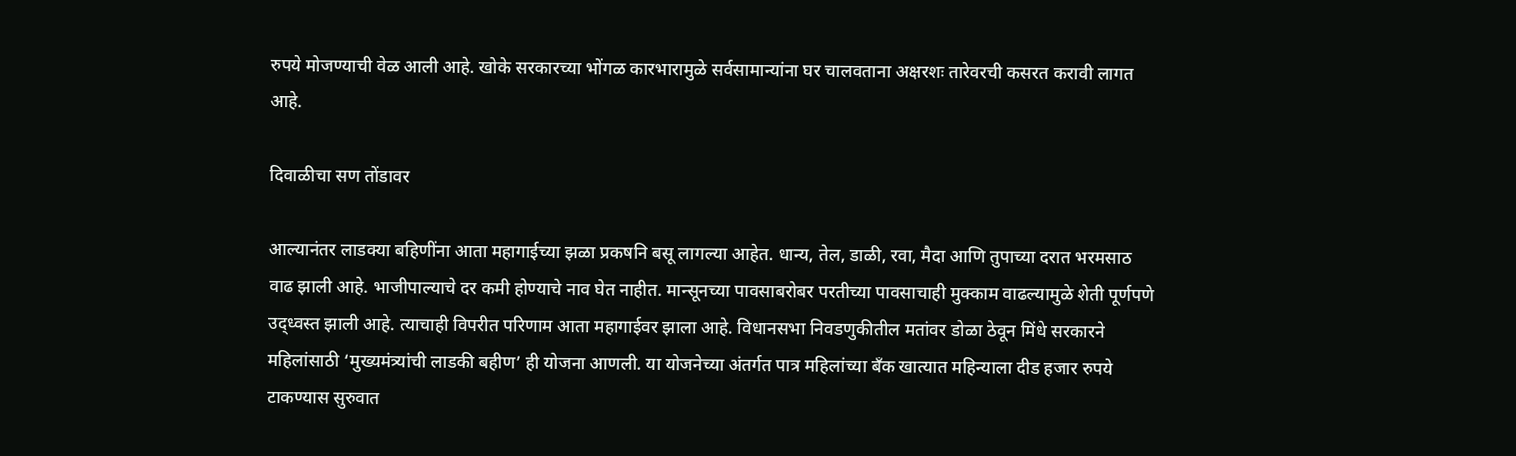रुपये मोजण्याची वेळ आली आहे. खोके सरकारच्या भोंगळ कारभारामुळे सर्वसामान्यांना घर चालवताना अक्षरशः तारेवरची कसरत करावी लागत आहे.

दिवाळीचा सण तोंडावर

आल्यानंतर लाडक्या बहिणींना आता महागाईच्या झळा प्रकषनि बसू लागल्या आहेत. धान्य, तेल, डाळी, रवा, मैदा आणि तुपाच्या दरात भरमसाठ वाढ झाली आहे. भाजीपाल्याचे दर कमी होण्याचे नाव घेत नाहीत. मान्सूनच्या पावसाबरोबर परतीच्या पावसाचाही मुक्काम वाढल्यामुळे शेती पूर्णपणे उद्ध्वस्त झाली आहे. त्याचाही विपरीत परिणाम आता महागाईवर झाला आहे. विधानसभा निवडणुकीतील मतांवर डोळा ठेवून मिंधे सरकारने महिलांसाठी ‘मुख्यमंत्र्यांची लाडकी बहीण’ ही योजना आणली. या योजनेच्या अंतर्गत पात्र महिलांच्या बँक खात्यात महिन्याला दीड हजार रुपये टाकण्यास सुरुवात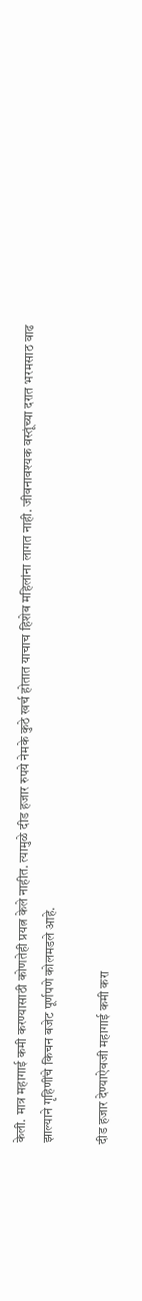केली. मात्र महागाई कमी करण्यासाठी कोणतेही प्रयत्न केले नाहीत. त्यामुळे दीड हजार रुपये नेमके कुठे खर्च होतात याचाच हिशेब महिलांना लागत नाही. जीवनावश्यक वस्तूंच्या दरात भरमसाठ वाढ झाल्याने गृहिणींचे किचन बजेट पूर्णपणे कोलमडले आहे.

दीड हजार देण्याऐवजी महागाई कमी करा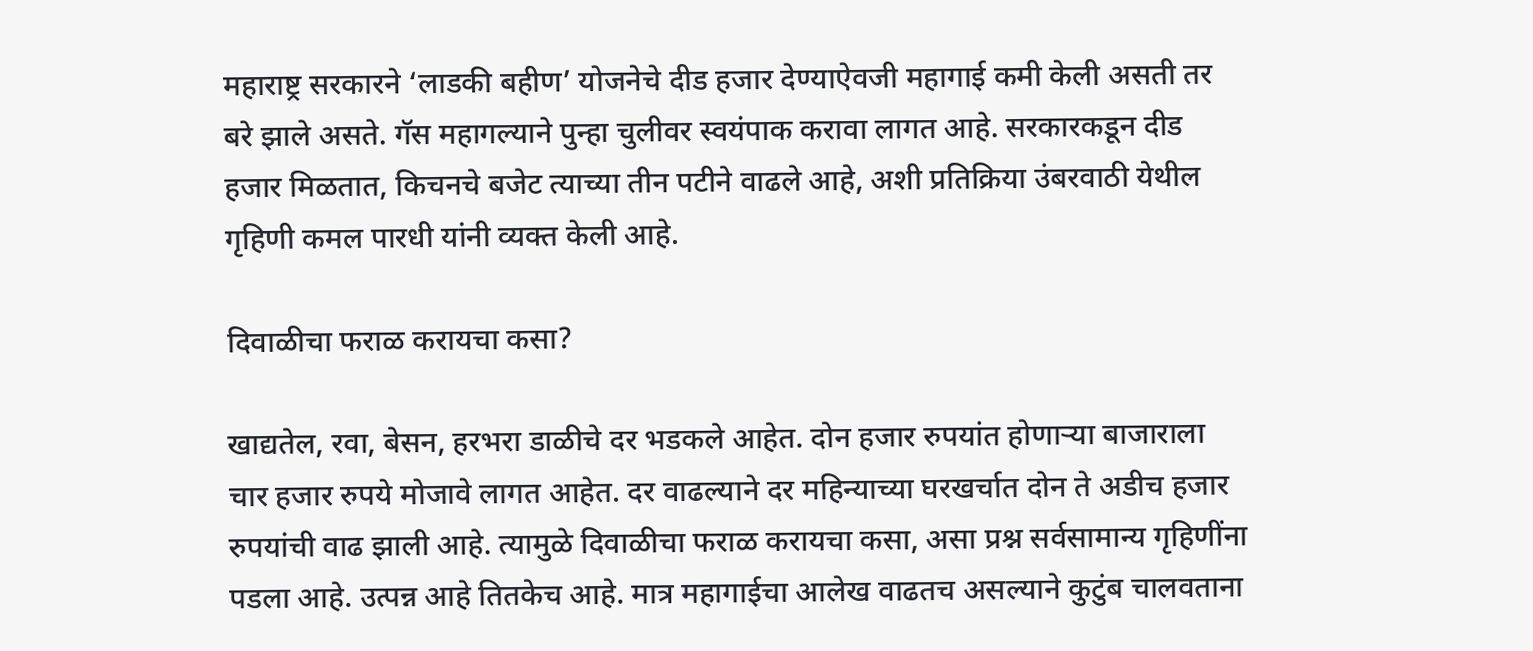महाराष्ट्र सरकारने ‘लाडकी बहीण’ योजनेचे दीड हजार देण्याऐवजी महागाई कमी केली असती तर बरे झाले असते. गॅस महागल्याने पुन्हा चुलीवर स्वयंपाक करावा लागत आहे. सरकारकडून दीड हजार मिळतात, किचनचे बजेट त्याच्या तीन पटीने वाढले आहे, अशी प्रतिक्रिया उंबरवाठी येथील गृहिणी कमल पारधी यांनी व्यक्त केली आहे.

दिवाळीचा फराळ करायचा कसा?

खाद्यतेल, रवा, बेसन, हरभरा डाळीचे दर भडकले आहेत. दोन हजार रुपयांत होणाऱ्या बाजाराला चार हजार रुपये मोजावे लागत आहेत. दर वाढल्याने दर महिन्याच्या घरखर्चात दोन ते अडीच हजार रुपयांची वाढ झाली आहे. त्यामुळे दिवाळीचा फराळ करायचा कसा, असा प्रश्न सर्वसामान्य गृहिणींना पडला आहे. उत्पन्न आहे तितकेच आहे. मात्र महागाईचा आलेख वाढतच असल्याने कुटुंब चालवताना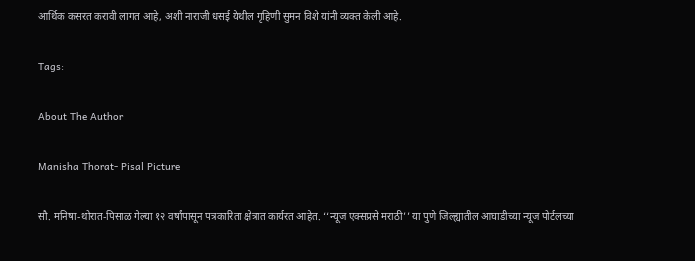आर्थिक कसरत करावी लागत आहे, अशी नाराजी धसई येथील गृहिणी सुमन विशे यांनी व्यक्त केली आहे.

Tags:

About The Author

Manisha Thorat- Pisal Picture

सौ. मनिषा-थोरात-पिसाळ गेल्या १२ वर्षांपासून पत्रकारिता क्षेत्रात कार्यरत आहेत. ‘‘न्यूज एक्सप्रसे मराठी’’ या पुणे जिल्ह्यातील आघाडीच्या न्यूज पोर्टलच्या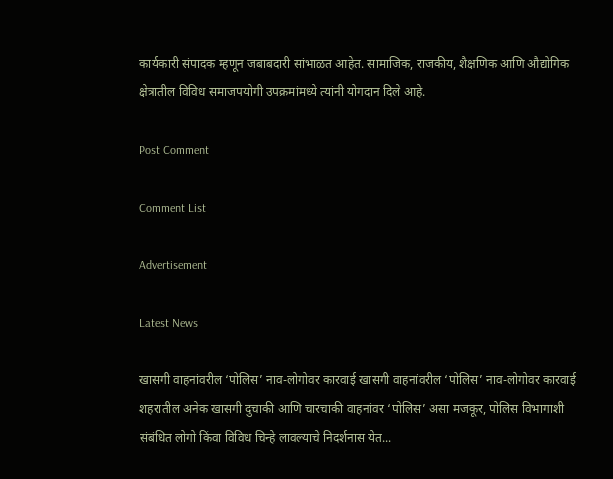कार्यकारी संपादक म्हणून जबाबदारी सांभाळत आहेत. सामाजिक, राजकीय, शैक्षणिक आणि औद्योगिक क्षेत्रातील विविध समाजपयोगी उपक्रमांमध्ये त्यांनी योगदान दिले आहे.

Post Comment

Comment List

Advertisement

Latest News

खासगी वाहनांवरील ‘पोलिस’ नाव-लोगोवर कारवाई खासगी वाहनांवरील ‘पोलिस’ नाव-लोगोवर कारवाई
शहरातील अनेक खासगी दुचाकी आणि चारचाकी वाहनांवर ‘पोलिस’ असा मजकूर, पोलिस विभागाशी संबंधित लोगो किंवा विविध चिन्हे लावल्याचे निदर्शनास येत...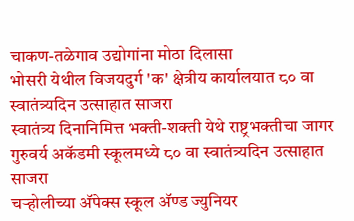चाकण-तळेगाव उद्योगांना मोठा दिलासा
भोसरी येथील विजयदुर्ग 'क' क्षेत्रीय कार्यालयात ८० वा स्वातंत्र्यदिन उत्साहात साजरा
स्वातंत्र्य दिनानिमित्त भक्ती-शक्ती येथे राष्ट्रभक्तीचा जागर
गुरुवर्य अकॅडमी स्कूलमध्ये ८० वा स्वातंत्र्यदिन उत्साहात साजरा
चऱ्होलीच्या अ‍ॅपेक्स स्कूल अ‍ॅण्ड ज्युनियर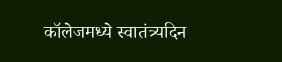कॉलेजमध्ये स्वातंत्र्यदिन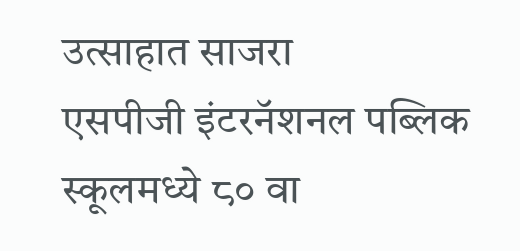उत्साहात साजरा
एसपीजी इंटरनॅशनल पब्लिक स्कूलमध्ये ८० वा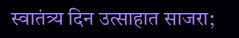स्वातंत्र्य दिन उत्साहात साजरा;